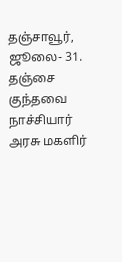தஞ்சாவூர், ஜூலை- 31.
தஞ்சை குந்தவை நாச்சியார் அரசு மகளிர்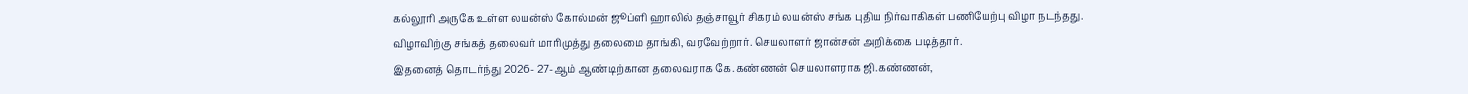கல்லூரி அருகே உள்ள லயன்ஸ் கோல்மன் ஜூப்ளி ஹாலில் தஞ்சாவூர் சிகரம் லயன்ஸ் சங்க புதிய நிர்வாகிகள் பணியேற்பு விழா நடந்தது.
விழாவிற்கு சங்கத் தலைவர் மாரிமுத்து தலைமை தாங்கி, வரவேற்றார். செயலாளர் ஜான்சன் அறிக்கை படித்தார்.
இதனைத் தொடர்ந்து 2026- 27-ஆம் ஆண்டிற்கான தலைவராக கே.கண்ணன் செயலாளராக ஜி.கண்ணன்,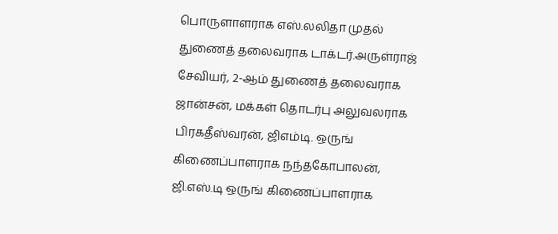பொருளாளராக எஸ்.லலிதா முதல் துணைத் தலைவராக டாக்டர்.அருள்ராஜ் சேவியர், 2-ஆம் துணைத் தலைவராக ஜான்சன், மக்கள் தொடர்பு அலுவலராக பிரகதீஸ்வரன், ஜிஎம்டி. ஒருங் கிணைப்பாளராக நந்தகோபாலன், ஜி.எஸ்.டி ஒருங் கிணைப்பாளராக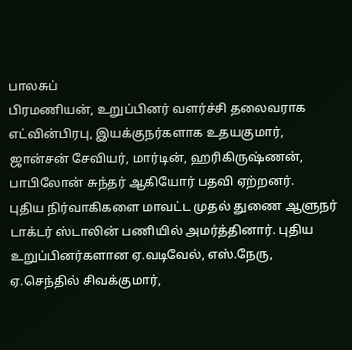பாலசுப்
பிரமணியன், உறுப்பினர் வளர்ச்சி தலைவராக எட்வின்பிரபு, இயக்குநர்களாக உதயகுமார், ஜான்சன் சேவியர், மார்டின், ஹரிகிருஷ்ணன், பாபிலோன் சுந்தர் ஆகியோர் பதவி ஏற்றனர்.
புதிய நிர்வாகிகளை மாவட்ட முதல் துணை ஆளுநர் டாக்டர் ஸ்டாலின் பணியில் அமர்த்தினார். புதிய உறுப்பினர்களான ஏ.வடிவேல், எஸ்.நேரு, ஏ.செந்தில் சிவக்குமார்,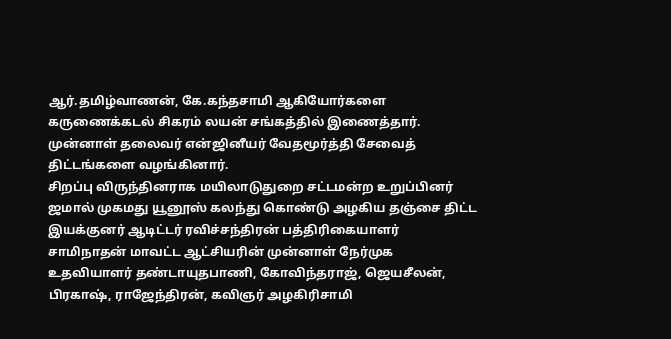ஆர்.தமிழ்வாணன், கே.கந்தசாமி ஆகியோர்களை கருணைக்கடல் சிகரம் லயன் சங்கத்தில் இணைத்தார். முன்னாள் தலைவர் என்ஜினீயர் வேதமூர்த்தி சேவைத் திட்டங்களை வழங்கினார்.
சிறப்பு விருந்தினராக மயிலாடுதுறை சட்டமன்ற உறுப்பினர் ஜமால் முகமது யூனூஸ் கலந்து கொண்டு அழகிய தஞ்சை திட்ட இயக்குனர் ஆடிட்டர் ரவிச்சந்திரன் பத்திரிகையாளர் சாமிநாதன் மாவட்ட ஆட்சியரின் முன்னாள் நேர்முக உதவியாளர் தண்டாயுதபாணி, கோவிந்தராஜ், ஜெயசீலன், பிரகாஷ், ராஜேந்திரன், கவிஞர் அழகிரிசாமி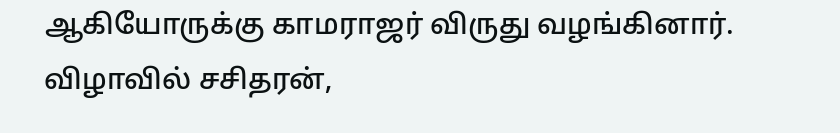ஆகியோருக்கு காமராஜர் விருது வழங்கினார். விழாவில் சசிதரன்,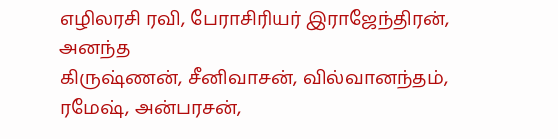எழிலரசி ரவி, பேராசிரியர் இராஜேந்திரன், அனந்த
கிருஷ்ணன், சீனிவாசன், வில்வானந்தம், ரமேஷ், அன்பரசன்,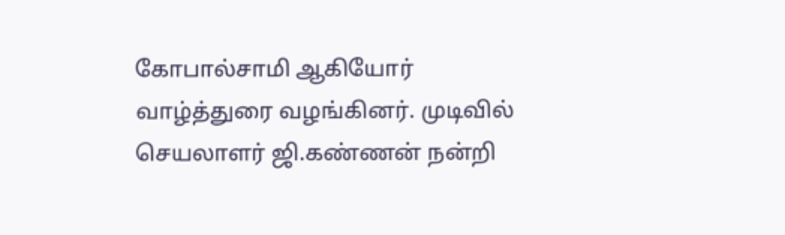கோபால்சாமி ஆகியோர் வாழ்த்துரை வழங்கினர். முடிவில் செயலாளர் ஜி.கண்ணன் நன்றி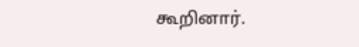கூறினார்.